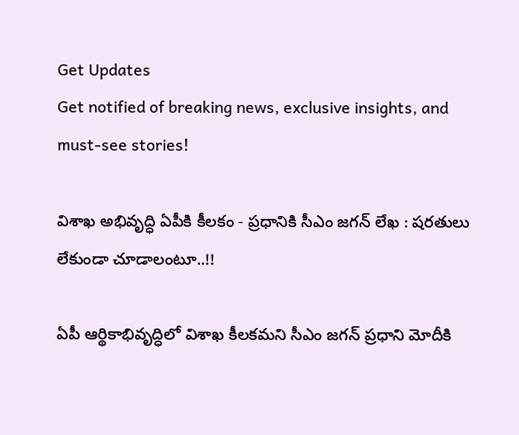Get Updates
Get notified of breaking news, exclusive insights, and must-see stories!

విశాఖ అభివృద్ధి ఏపీకి కీలకం - ప్రధానికి సీఎం జగన్ లేఖ : షరతులు లేకుండా చూడాలంటూ..!!

ఏపీ ఆర్థికాభివృద్ధిలో విశాఖ కీలకమని సీఎం జగన్ ప్రధాని మోదీకి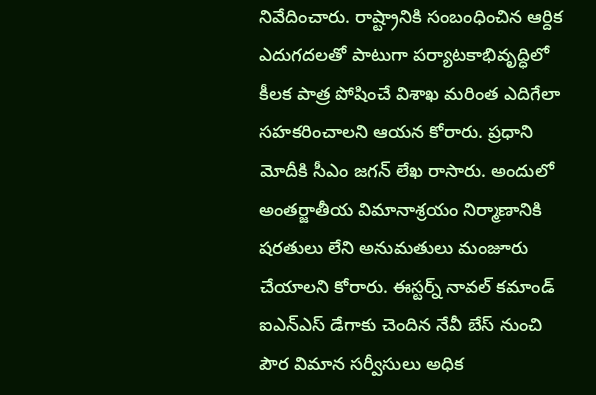నివేదించారు. రాష్ట్రానికి సంబంధించిన ఆర్దిక ఎదుగదలతో పాటుగా పర్యాటకాభివృద్ధిలో కీలక పాత్ర పోషించే విశాఖ మరింత ఎదిగేలా సహకరించాలని ఆయన కోరారు. ప్రధాని మోదీకి సీఎం జగన్ లేఖ రాసారు. అందులో అంతర్జాతీయ విమానాశ్రయం నిర్మాణానికి షరతులు లేని అనుమతులు మంజూరు చేయాలని కోరారు. ఈస్టర్న్‌ నావల్‌ కమాండ్‌ ఐఎన్‌ఎస్‌ డేగాకు చెందిన నేవీ బేస్‌ నుంచి పౌర విమాన సర్వీసులు అధిక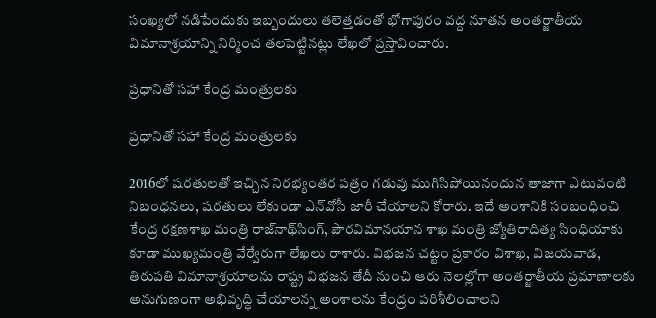సంఖ్యలో నడిపేందుకు ఇబ్బందులు తలెత్తడంతో భోగాపురం వద్ద నూతన అంతర్జాతీయ విమానాశ్రయాన్ని నిర్మించ తలపెట్టినట్లు లేఖలో ప్రస్తావించారు.

ప్రధానితో సహా కేంద్ర మంత్రులకు

ప్రధానితో సహా కేంద్ర మంత్రులకు

2016లో షరతులతో ఇచ్చిన నిరభ్యంతర పత్రం గడువు ముగిసిపోయినందున తాజాగా ఎటువంటి నిబంధనలు, షరతులు లేకుండా ఎన్‌వోసీ జారీ చేయాలని కోరారు. ఇదే అంశానికి సంబంధించి కేంద్ర రక్షణశాఖ మంత్రి రాజ్‌నాథ్‌సింగ్, పౌరవిమానయాన శాఖ మంత్రి జ్యోతిరాదిత్య సింధియాకు కూడా ముఖ్యమంత్రి వేర్వేరుగా లేఖలు రాశారు. విభజన చట్టం ప్రకారం విశాఖ, విజయవాడ, తిరుపతి విమానాశ్రయాలను రాష్ట్ర విభజన తేదీ నుంచి ఆరు నెలల్లోగా అంతర్జాతీయ ప్రమాణాలకు అనుగుణంగా అభివృద్ధి చేయాలన్న అంశాలను కేంద్రం పరిశీలించాలని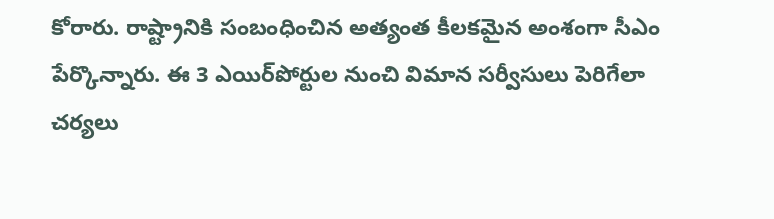కోరారు. రాష్ట్రానికి సంబంధించిన అత్యంత కీలకమైన అంశంగా సీఎం పేర్కొన్నారు. ఈ 3 ఎయిర్‌పోర్టుల నుంచి విమాన సర్వీసులు పెరిగేలా చర్యలు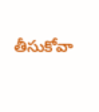తీసుకోవా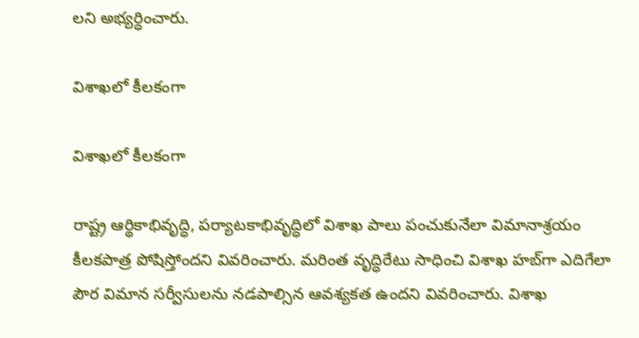లని అభ్యర్ధించారు.

విశాఖలో కీలకంగా

విశాఖలో కీలకంగా

రాష్ట్ర ఆర్థికాభివృద్ధి, పర్యాటకాభివృద్ధిలో విశాఖ పాలు పంచుకునేలా విమానాశ్రయం కీలకపాత్ర పోషిస్తోందని వివరించారు. మరింత వృద్ధిరేటు సాధించి విశాఖ హబ్‌గా ఎదిగేలా పౌర విమాన సర్వీసులను నడపాల్సిన ఆవశ్యకత ఉందని వివరించారు. విశాఖ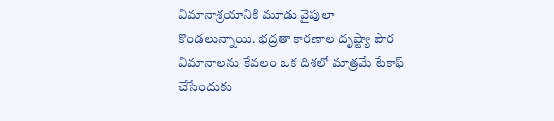విమానాశ్రయానికి మూడు వైపులా కొండలున్నాయి. భద్రతా కారణాల దృష్ట్యా పౌర విమానాలను కేవలం ఒక దిశలో మాత్రమే టేకాఫ్‌ చేసేందుకు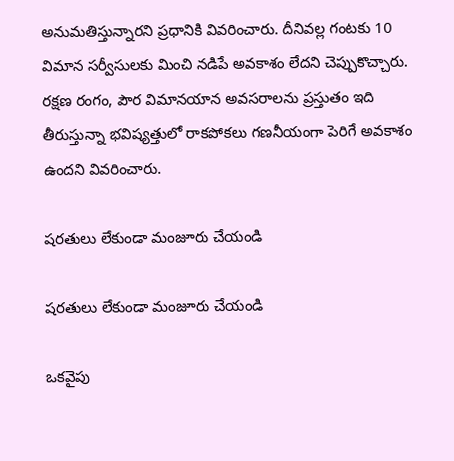అనుమతిస్తున్నారని ప్రధానికి వివరించారు. దీనివల్ల గంటకు 10 విమాన సర్వీసులకు మించి నడిపే అవకాశం లేదని చెప్పుకొచ్చారు. రక్షణ రంగం, పౌర విమానయాన అవసరాలను ప్రస్తుతం ఇది తీరుస్తున్నా భవిష్యత్తులో రాకపోకలు గణనీయంగా పెరిగే అవకాశం ఉందని వివరించారు.

షరతులు లేకుండా మంజూరు చేయండి

షరతులు లేకుండా మంజూరు చేయండి

ఒకవైపు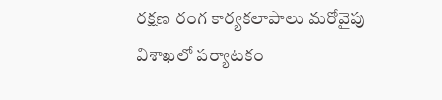రక్షణ రంగ కార్యకలాపాలు మరోవైపు విశాఖలో పర్యాటకం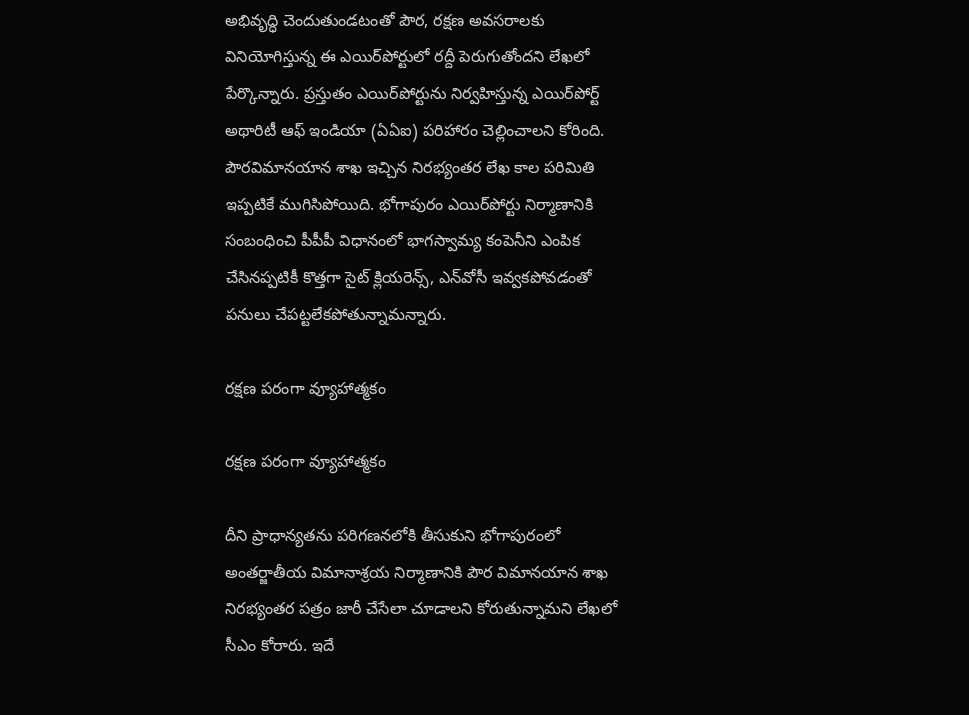అభివృద్ధి చెందుతుండటంతో పౌర, రక్షణ అవసరాలకు వినియోగిస్తున్న ఈ ఎయిర్‌పోర్టులో రద్దీ పెరుగుతోందని లేఖలో పేర్కొన్నారు. ప్రస్తుతం ఎయిర్‌పోర్టును నిర్వహిస్తున్న ఎయిర్‌పోర్ట్‌ అథారిటీ ఆఫ్‌ ఇండియా (ఏఏఐ) పరిహారం చెల్లించాలని కోరింది. పౌరవిమానయాన శాఖ ఇచ్చిన నిరభ్యంతర లేఖ కాల పరిమితి ఇప్పటికే ముగిసిపోయిది. భోగాపురం ఎయిర్‌పోర్టు నిర్మాణానికి సంబంధించి పీపీపీ విధానంలో భాగస్వామ్య కంపెనీని ఎంపిక చేసినప్పటికీ కొత్తగా సైట్‌ క్లియరెన్స్, ఎన్‌వోసీ ఇవ్వకపోవడంతో పనులు చేపట్టలేకపోతున్నామన్నారు.

రక్షణ పరంగా వ్యూహాత్మకం

రక్షణ పరంగా వ్యూహాత్మకం

దీని ప్రాధాన్యతను పరిగణనలోకి తీసుకుని భోగాపురంలో అంతర్జాతీయ విమానాశ్రయ నిర్మాణానికి పౌర విమానయాన శాఖ నిరభ్యంతర పత్రం జారీ చేసేలా చూడాలని కోరుతున్నామని లేఖలో సీఎం కోరారు. ఇదే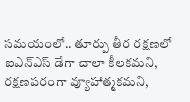సమయంలో.. తూర్పు తీర రక్షణలో ఐఎన్‌ఎస్‌ డేగా చాలా కీలకమని, రక్షణపరంగా వ్యూహాత్మకమని,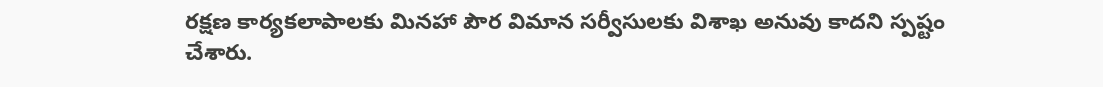రక్షణ కార్యకలాపాలకు మినహా పౌర విమాన సర్వీసులకు విశాఖ అనువు కాదని స్పష్టం చేశారు.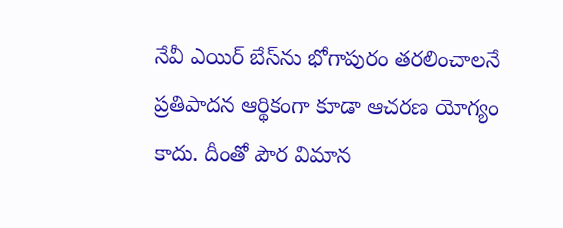నేవీ ఎయిర్‌ బేస్‌ను భోగాపురం తరలించాలనే ప్రతిపాదన ఆర్థికంగా కూడా ఆచరణ యోగ్యం కాదు. దీంతో పౌర విమాన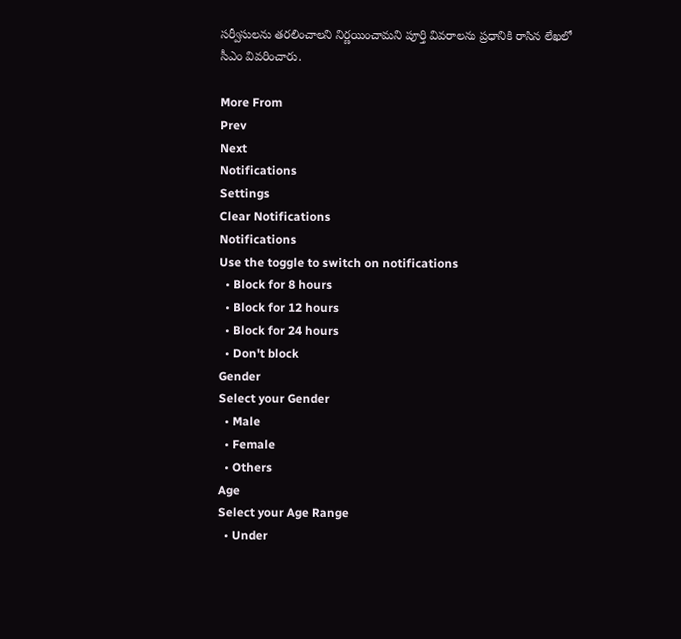సర్వీసులను తరలించాలని నిర్ణయించామని పూర్తి వివరాలను ప్రధానికి రాసిన లేఖలో సీఎం వివరించారు.

More From
Prev
Next
Notifications
Settings
Clear Notifications
Notifications
Use the toggle to switch on notifications
  • Block for 8 hours
  • Block for 12 hours
  • Block for 24 hours
  • Don't block
Gender
Select your Gender
  • Male
  • Female
  • Others
Age
Select your Age Range
  • Under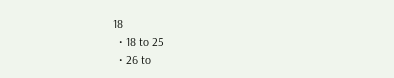18
  • 18 to 25
  • 26 to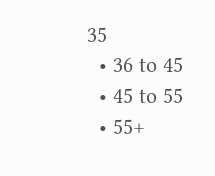35
  • 36 to 45
  • 45 to 55
  • 55+